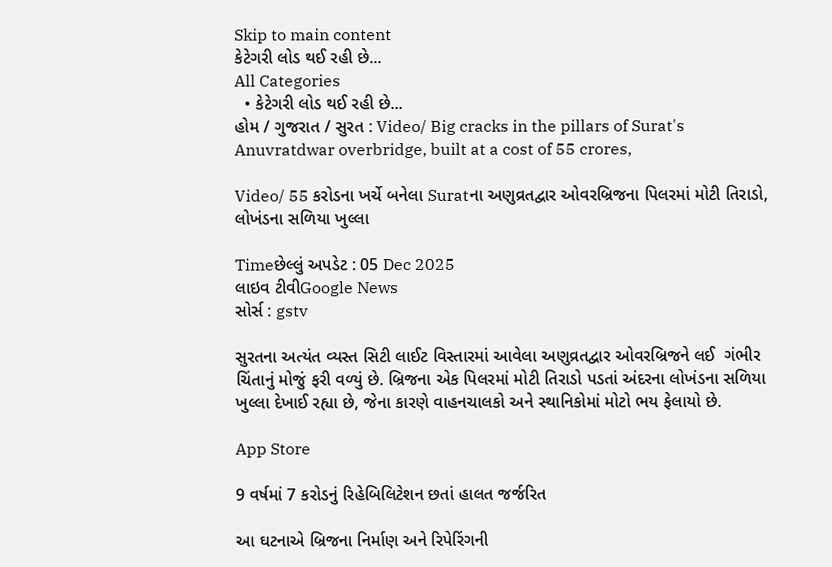Skip to main content
કેટેગરી લોડ થઈ રહી છે...
All Categories
  • કેટેગરી લોડ થઈ રહી છે...
હોમ / ગુજરાત / સુરત : Video/ Big cracks in the pillars of Surat's Anuvratdwar overbridge, built at a cost of 55 crores,

Video/ 55 કરોડના ખર્ચે બનેલા Suratના અણુવ્રતદ્વાર ઓવરબ્રિજના પિલરમાં મોટી તિરાડો, લોખંડના સળિયા ખુલ્લા

Timeછેલ્લું અપડેટ : 05 Dec 2025
લાઇવ ટીવીGoogle News
સોર્સ : gstv

સુરતના અત્યંત વ્યસ્ત સિટી લાઈટ વિસ્તારમાં આવેલા અણુવ્રતદ્વાર ઓવરબ્રિજને લઈ  ગંભીર ચિંતાનું મોજું ફરી વળ્યું છે. બ્રિજના એક પિલરમાં મોટી તિરાડો પડતાં અંદરના લોખંડના સળિયા ખુલ્લા દેખાઈ રહ્યા છે, જેના કારણે વાહનચાલકો અને સ્થાનિકોમાં મોટો ભય ફેલાયો છે.

App Store

9 વર્ષમાં 7 કરોડનું રિહેબિલિટેશન છતાં હાલત જર્જરિત

આ ઘટનાએ બ્રિજના નિર્માણ અને રિપેરિંગની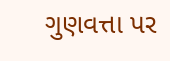ગુણવત્તા પર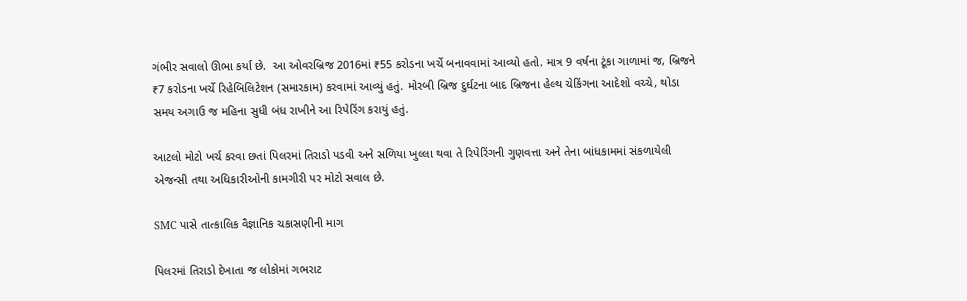ગંભીર સવાલો ઊભા કર્યા છે.  આ ઓવરબ્રિજ 2016માં ₹55 કરોડના ખર્ચે બનાવવામાં આવ્યો હતો. માત્ર 9 વર્ષના ટૂંકા ગાળામાં જ, બ્રિજને ₹7 કરોડના ખર્ચે રિહેબિલિટેશન (સમારકામ) કરવામાં આવ્યું હતું. મોરબી બ્રિજ દુર્ઘટના બાદ બ્રિજના હેલ્થ ચેકિંગના આદેશો વચ્ચે, થોડા સમય અગાઉ જ મહિના સુધી બંધ રાખીને આ રિપેરિંગ કરાયું હતું.

આટલો મોટો ખર્ચ કરવા છતાં પિલરમાં તિરાડો પડવી અને સળિયા ખુલ્લા થવા તે રિપેરિંગની ગુણવત્તા અને તેના બાંધકામમાં સંકળાયેલી એજન્સી તથા અધિકારીઓની કામગીરી પર મોટો સવાલ છે.

SMC પાસે તાત્કાલિક વૈજ્ઞાનિક ચકાસણીની માગ

પિલરમાં તિરાડો દેખાતા જ લોકોમાં ગભરાટ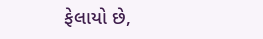ફેલાયો છે,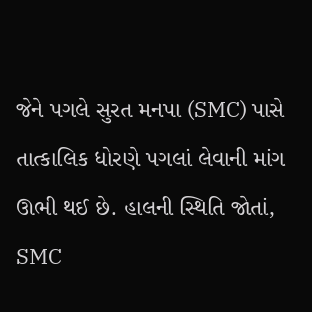જેને પગલે સુરત મનપા (SMC) પાસે તાત્કાલિક ધોરણે પગલાં લેવાની માંગ ઊભી થઈ છે. હાલની સ્થિતિ જોતાં, SMC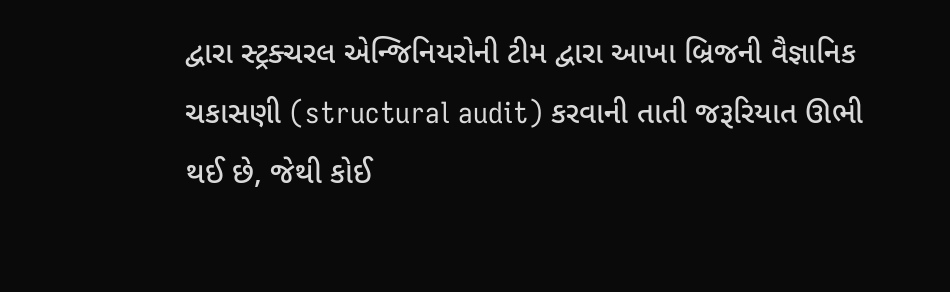દ્વારા સ્ટ્રક્ચરલ એન્જિનિયરોની ટીમ દ્વારા આખા બ્રિજની વૈજ્ઞાનિક ચકાસણી (structural audit) કરવાની તાતી જરૂરિયાત ઊભી થઈ છે, જેથી કોઈ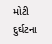મોટી દુર્ઘટના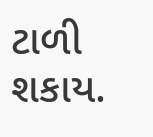ટાળી શકાય.